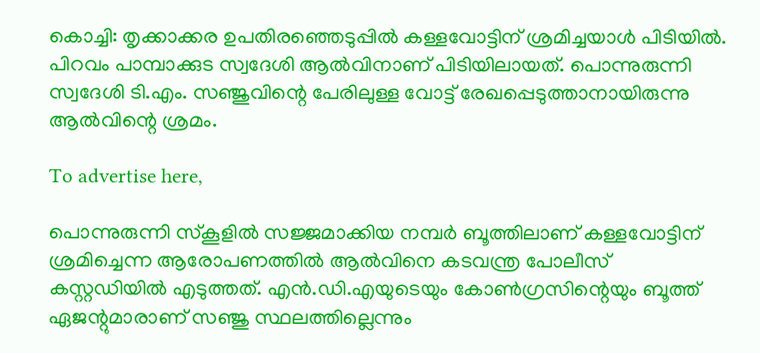കൊച്ചി: തൃക്കാക്കര ഉപതിരഞ്ഞെടുപ്പില്‍ കള്ളവോട്ടിന് ശ്രമിച്ചയാള്‍ പിടിയില്‍. പിറവം പാമ്പാക്കുട സ്വദേശി ആല്‍വിനാണ് പിടിയിലായത്. പൊന്നുരുന്നി സ്വദേശി ടി.എം. സഞ്ജുവിന്റെ പേരിലുള്ള വോട്ട് രേഖപ്പെടുത്താനായിരുന്നു ആല്‍വിന്റെ ശ്രമം.

To advertise here,

പൊന്നുരുന്നി സ്‌കൂളില്‍ സജ്ജമാക്കിയ നമ്പര്‍ ബൂത്തിലാണ് കള്ളവോട്ടിന് ശ്രമിച്ചെന്ന ആരോപണത്തില്‍ ആല്‍വിനെ കടവന്ത്ര പോലീസ് കസ്റ്റഡിയില്‍ എടുത്തത്. എന്‍.ഡി.എയുടെയും കോണ്‍ഗ്രസിന്റെയും ബൂത്ത് ഏജന്റുമാരാണ് സഞ്ജു സ്ഥലത്തില്ലെന്നും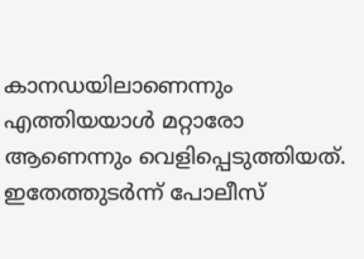കാനഡയിലാണെന്നും എത്തിയയാള്‍ മറ്റാരോ ആണെന്നും വെളിപ്പെടുത്തിയത്. ഇതേത്തുടര്‍ന്ന് പോലീസ്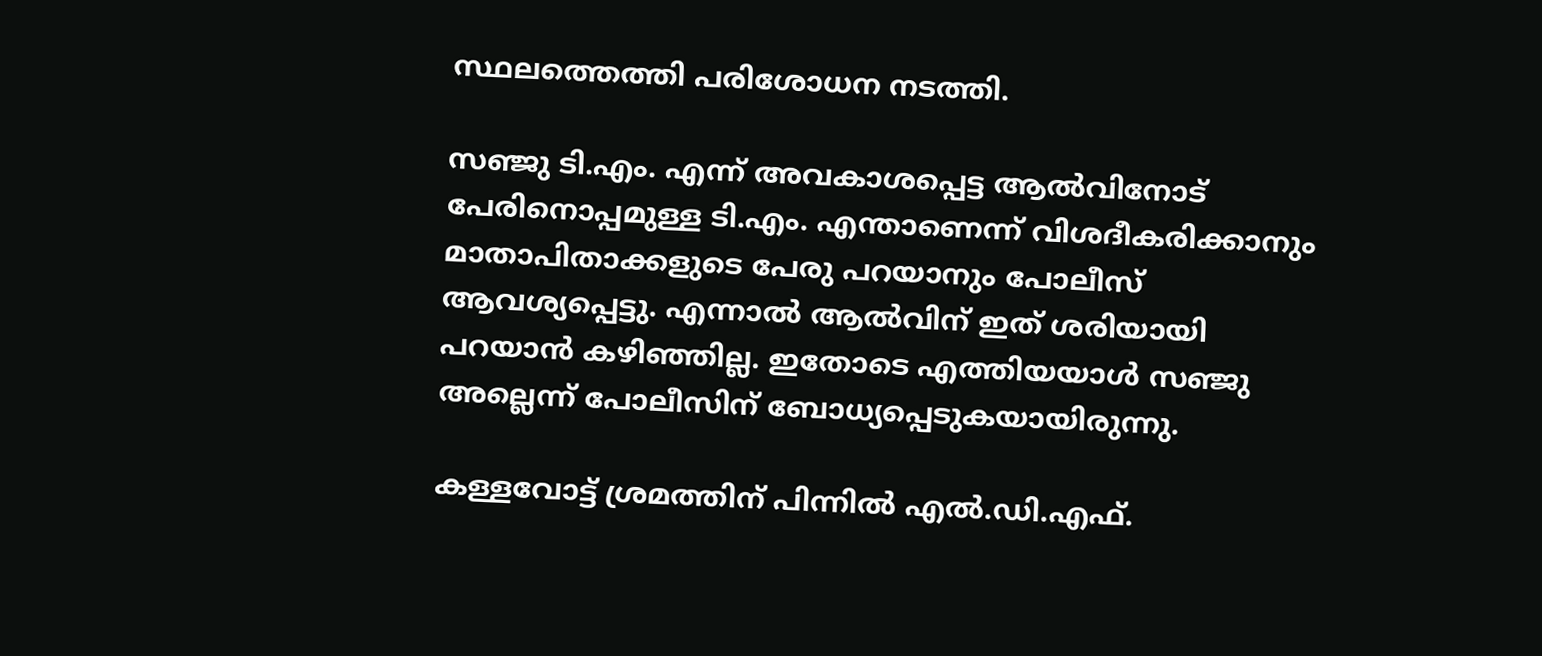സ്ഥലത്തെത്തി പരിശോധന നടത്തി.

സഞ്ജു ടി.എം. എന്ന് അവകാശപ്പെട്ട ആല്‍വിനോട് പേരിനൊപ്പമുള്ള ടി.എം. എന്താണെന്ന് വിശദീകരിക്കാനും മാതാപിതാക്കളുടെ പേരു പറയാനും പോലീസ് ആവശ്യപ്പെട്ടു. എന്നാല്‍ ആല്‍വിന് ഇത് ശരിയായി പറയാന്‍ കഴിഞ്ഞില്ല. ഇതോടെ എത്തിയയാള്‍ സഞ്ജു അല്ലെന്ന് പോലീസിന് ബോധ്യപ്പെടുകയായിരുന്നു.

കള്ളവോട്ട് ശ്രമത്തിന് പിന്നില്‍ എല്‍.ഡി.എഫ്.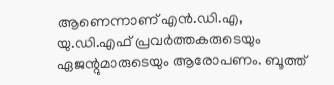ആണെന്നാണ് എന്‍.ഡി.എ, യു.ഡി.എഫ് പ്രവര്‍ത്തകരുടെയും ഏജന്റുമാരുടെയും ആരോപണം. ബൂത്ത്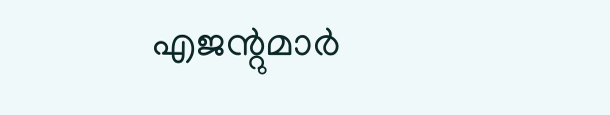എജന്റുമാര്‍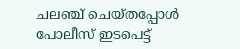ചലഞ്ച് ചെയ്തപ്പോള്‍ പോലീസ് ഇടപെട്ട്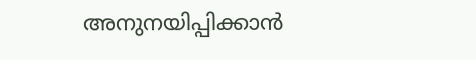അനുനയിപ്പിക്കാന്‍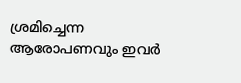ശ്രമിച്ചെന്ന ആരോപണവും ഇവര്‍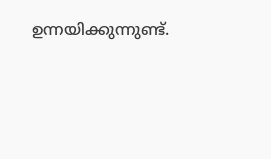ഉന്നയിക്കുന്നുണ്ട്.